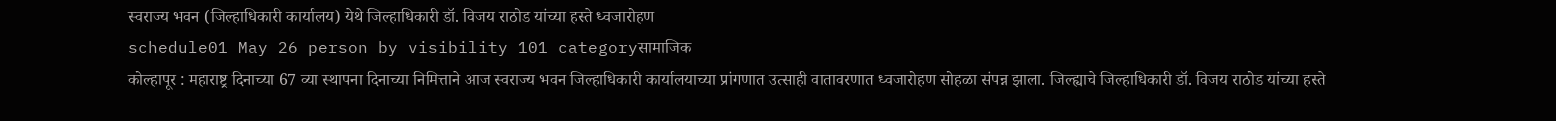स्वराज्य भवन (जिल्हाधिकारी कार्यालय) येथे जिल्हाधिकारी डॉ. विजय राठोड यांच्या हस्ते ध्वजारोहण
schedule01 May 26 person by visibility 101 categoryसामाजिक
कोल्हापूर : महाराष्ट्र दिनाच्या 67 व्या स्थापना दिनाच्या निमित्ताने आज स्वराज्य भवन जिल्हाधिकारी कार्यालयाच्या प्रांगणात उत्साही वातावरणात ध्वजारोहण सोहळा संपन्न झाला. जिल्ह्याचे जिल्हाधिकारी डॉ. विजय राठोड यांच्या हस्ते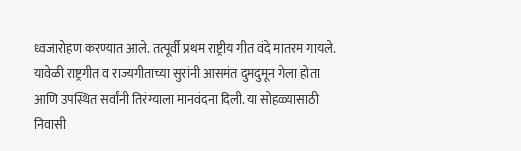ध्वजारोहण करण्यात आले. तत्पूर्वी प्रथम राष्ट्रीय गीत वंदे मातरम गायले.
यावेळी राष्ट्रगीत व राज्यगीताच्या सुरांनी आसमंत दुमदुमून गेला होता आणि उपस्थित सर्वांनी तिरंग्याला मानवंदना दिली. या सोहळ्यासाठी निवासी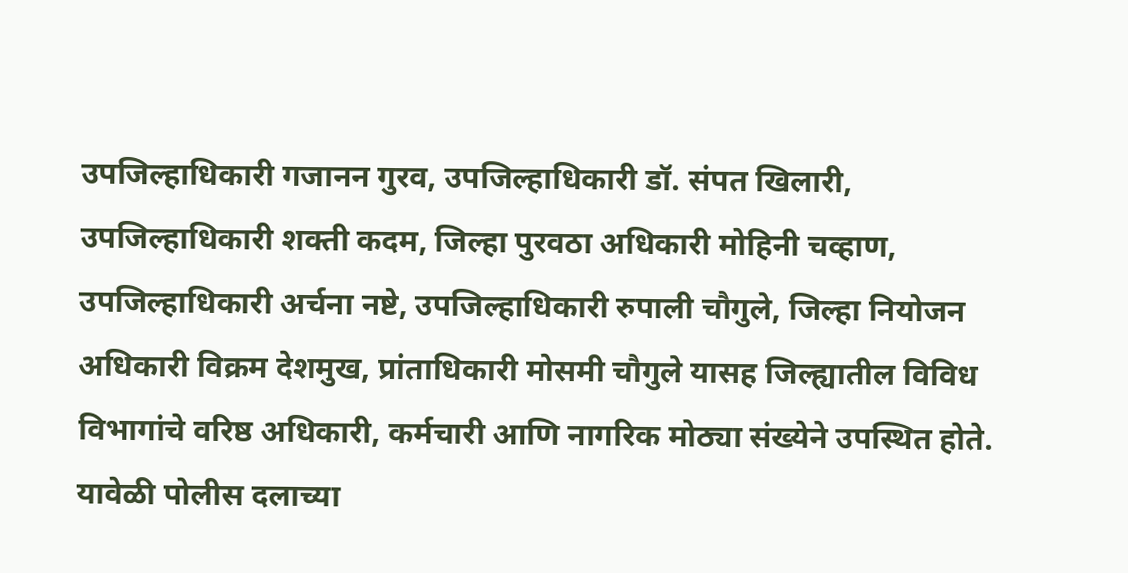उपजिल्हाधिकारी गजानन गुरव, उपजिल्हाधिकारी डॉ. संपत खिलारी, उपजिल्हाधिकारी शक्ती कदम, जिल्हा पुरवठा अधिकारी मोहिनी चव्हाण, उपजिल्हाधिकारी अर्चना नष्टे, उपजिल्हाधिकारी रुपाली चौगुले, जिल्हा नियोजन अधिकारी विक्रम देशमुख, प्रांताधिकारी मोसमी चौगुले यासह जिल्ह्यातील विविध विभागांचे वरिष्ठ अधिकारी, कर्मचारी आणि नागरिक मोठ्या संख्येने उपस्थित होते.
यावेळी पोलीस दलाच्या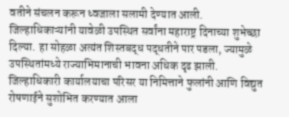वतीने संचलन करून ध्वजाला सलामी देण्यात आली. जिल्हाधिकाऱ्यांनी यावेळी उपस्थित सर्वांना महाराष्ट्र दिनाच्या शुभेच्छा दिल्या. हा सोहळा अत्यंत शिस्तबद्ध पद्धतीने पार पडला, ज्यामुळे उपस्थितांमध्ये राज्याभिमानाची भावना अधिक दृढ झाली. जिल्हाधिकारी कार्यालयाचा परिसर या निमित्ताने फुलांनी आणि विद्युत रोषणाईने सुशोभित करण्यात आला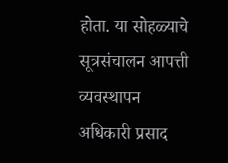होता. या सोहळ्याचे सूत्रसंचालन आपत्ती व्यवस्थापन अधिकारी प्रसाद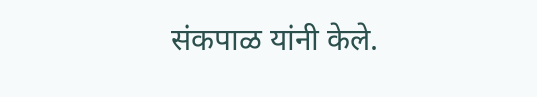संकपाळ यांनी केले.